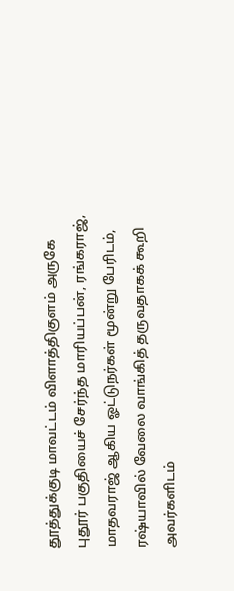தூத்துக்குடி மாவட்டம் விளாத்திகுளம் அருகே புதூர் பகுதியைச் சேர்ந்த மாரியப்பன், ரங்கராஜ், மாதவராஜ் ஆகிய ஓட்டுநர்கள் மூன்று பேரிடம், ரஷ்யாவில் வேலை வாங்கித் தருவதாகக் கூறி அவர்களிடம்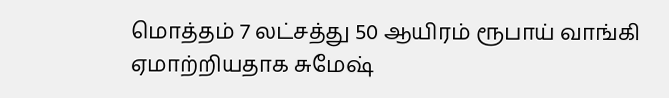மொத்தம் 7 லட்சத்து 50 ஆயிரம் ரூபாய் வாங்கி ஏமாற்றியதாக சுமேஷ்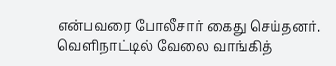என்பவரை போலீசார் கைது செய்தனர். வெளிநாட்டில் வேலை வாங்கித்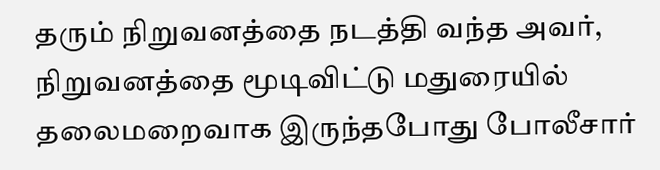தரும் நிறுவனத்தை நடத்தி வந்த அவர், நிறுவனத்தை மூடிவிட்டு மதுரையில் தலைமறைவாக இருந்தபோது போலீசார்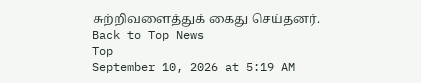சுற்றிவளைத்துக் கைது செய்தனர்.
Back to Top News
Top
September 10, 2026 at 5:19 AM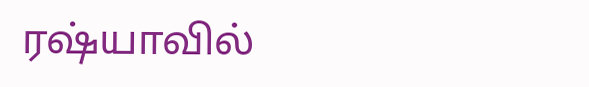ரஷ்யாவில்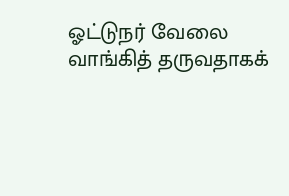ஓட்டுநர் வேலை வாங்கித் தருவதாகக்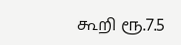கூறி ரூ.7.5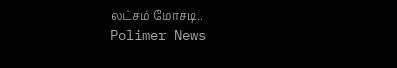லட்சம் மோசடி..
Polimer News